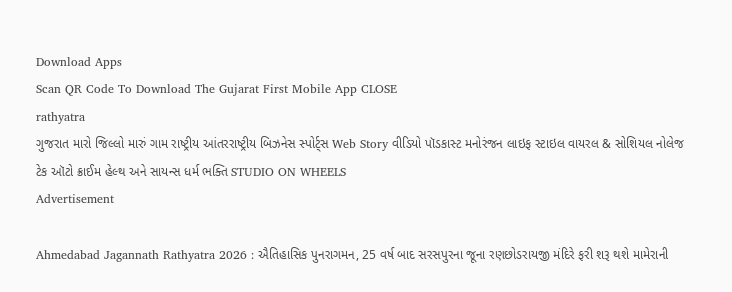Download Apps
Scan QR Code To Download The Gujarat First Mobile App CLOSE
rathyatra
ગુજરાત મારો જિલ્લો મારું ગામ રાષ્ટ્રીય આંતરરાષ્ટ્રીય બિઝનેસ સ્પોર્ટ્સ Web Story વીડિયો પૉડકાસ્ટ મનોરંજન લાઇફ સ્ટાઇલ વાયરલ & સોશિયલ નોલેજ ટેક ઑટો ક્રાઈમ હેલ્થ અને સાયન્સ ધર્મ ભક્તિ STUDIO ON WHEELS
Advertisement

Ahmedabad Jagannath Rathyatra 2026 : ઐતિહાસિક પુનરાગમન, 25 વર્ષ બાદ સરસપુરના જૂના રણછોડરાયજી મંદિરે ફરી શરૂ થશે મામેરાની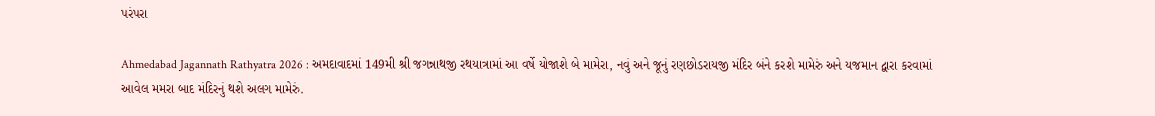પરંપરા

Ahmedabad Jagannath Rathyatra 2026 : અમદાવાદમાં 149મી શ્રી જગન્નાથજી રથયાત્રામાં આ વર્ષે યોજાશે બે મામેરા, નવું અને જૂનું રણછોડરાયજી મંદિર બંને કરશે મામેરું અને યજમાન દ્વારા કરવામાં આવેલ મમરા બાદ મંદિરનું થશે અલગ મામેરું.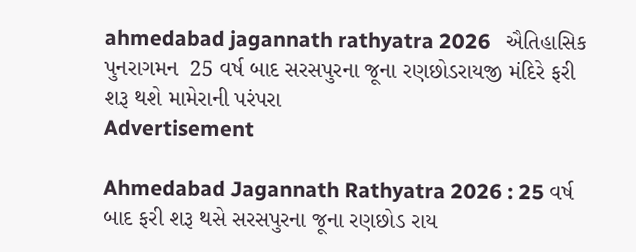ahmedabad jagannath rathyatra 2026   ઐતિહાસિક પુનરાગમન  25 વર્ષ બાદ સરસપુરના જૂના રણછોડરાયજી મંદિરે ફરી શરૂ થશે મામેરાની પરંપરા
Advertisement

Ahmedabad Jagannath Rathyatra 2026 : 25 વર્ષ બાદ ફરી શરૂ થસે સરસપુરના જૂના રણછોડ રાય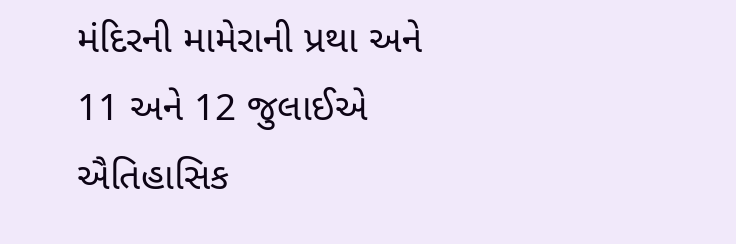મંદિરની મામેરાની પ્રથા અને 11 અને 12 જુલાઈએ ઐતિહાસિક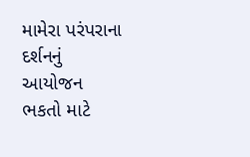મામેરા પરંપરાના દર્શનનું આયોજન ભકતો માટે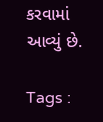કરવામાં આવ્યું છે.

Tags :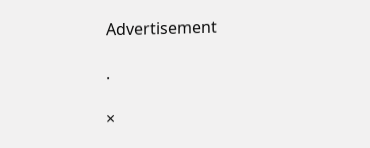Advertisement

.

×